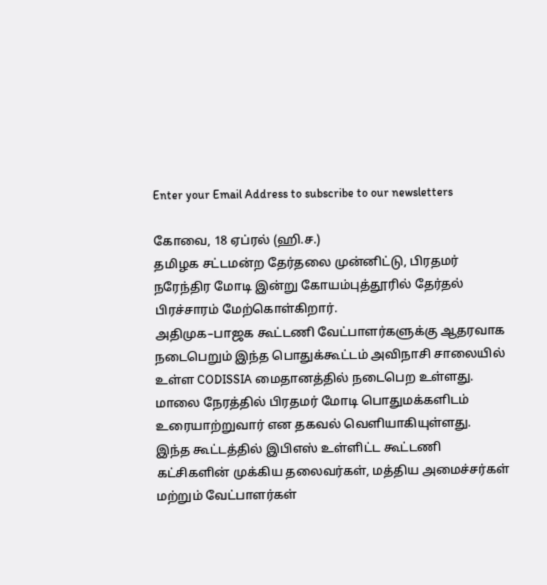Enter your Email Address to subscribe to our newsletters

கோவை, 18 ஏப்ரல் (ஹி.ச.)
தமிழக சட்டமன்ற தேர்தலை முன்னிட்டு, பிரதமர் நரேந்திர மோடி இன்று கோயம்புத்தூரில் தேர்தல் பிரச்சாரம் மேற்கொள்கிறார்.
அதிமுக–பாஜக கூட்டணி வேட்பாளர்களுக்கு ஆதரவாக நடைபெறும் இந்த பொதுக்கூட்டம் அவிநாசி சாலையில் உள்ள CODISSIA மைதானத்தில் நடைபெற உள்ளது.
மாலை நேரத்தில் பிரதமர் மோடி பொதுமக்களிடம் உரையாற்றுவார் என தகவல் வெளியாகியுள்ளது.
இந்த கூட்டத்தில் இபிஎஸ் உள்ளிட்ட கூட்டணி கட்சிகளின் முக்கிய தலைவர்கள், மத்திய அமைச்சர்கள் மற்றும் வேட்பாளர்கள்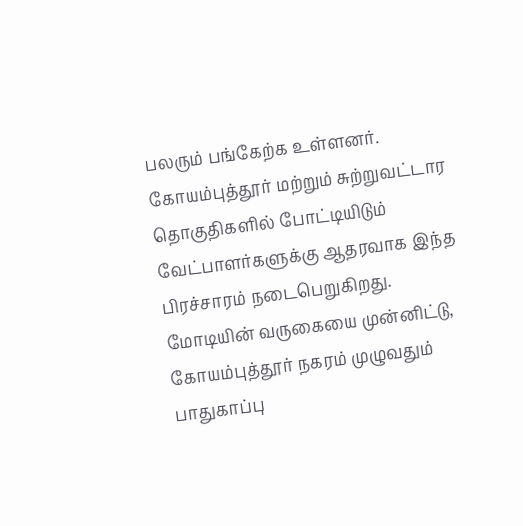பலரும் பங்கேற்க உள்ளனர்.
கோயம்புத்தூர் மற்றும் சுற்றுவட்டார தொகுதிகளில் போட்டியிடும் வேட்பாளர்களுக்கு ஆதரவாக இந்த பிரச்சாரம் நடைபெறுகிறது.
மோடியின் வருகையை முன்னிட்டு, கோயம்புத்தூர் நகரம் முழுவதும் பாதுகாப்பு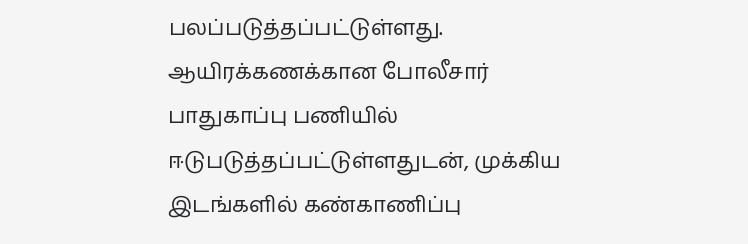பலப்படுத்தப்பட்டுள்ளது. ஆயிரக்கணக்கான போலீசார் பாதுகாப்பு பணியில் ஈடுபடுத்தப்பட்டுள்ளதுடன், முக்கிய இடங்களில் கண்காணிப்பு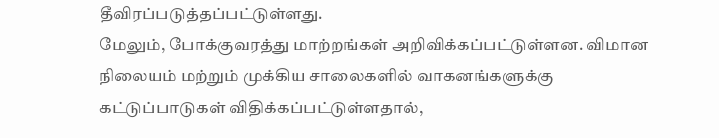தீவிரப்படுத்தப்பட்டுள்ளது.
மேலும், போக்குவரத்து மாற்றங்கள் அறிவிக்கப்பட்டுள்ளன. விமான நிலையம் மற்றும் முக்கிய சாலைகளில் வாகனங்களுக்கு கட்டுப்பாடுகள் விதிக்கப்பட்டுள்ளதால்,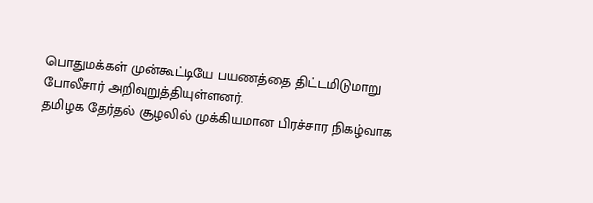பொதுமக்கள் முன்கூட்டியே பயணத்தை திட்டமிடுமாறு போலீசார் அறிவுறுத்தியுள்ளனர்.
தமிழக தேர்தல் சூழலில் முக்கியமான பிரச்சார நிகழ்வாக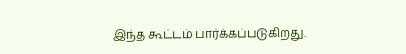இந்த கூட்டம் பார்க்கப்படுகிறது.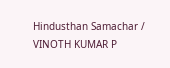Hindusthan Samachar / VINOTH KUMAR P